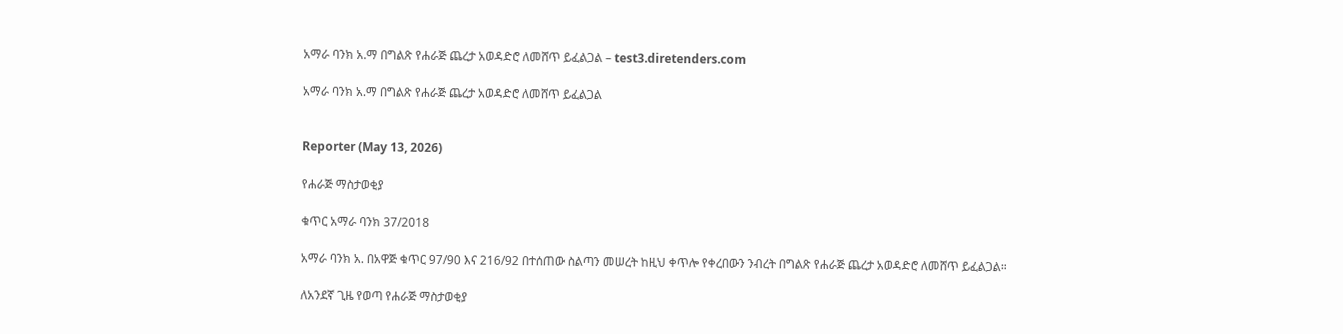አማራ ባንክ አ.ማ በግልጽ የሐራጅ ጨረታ አወዳድሮ ለመሸጥ ይፈልጋል – test3.diretenders.com

አማራ ባንክ አ.ማ በግልጽ የሐራጅ ጨረታ አወዳድሮ ለመሸጥ ይፈልጋል


Reporter (May 13, 2026)

የሐራጅ ማስታወቂያ

ቁጥር አማራ ባንክ 37/2018

አማራ ባንክ አ. በአዋጅ ቁጥር 97/90 እና 216/92 በተሰጠው ስልጣን መሠረት ከዚህ ቀጥሎ የቀረበውን ንብረት በግልጽ የሐራጅ ጨረታ አወዳድሮ ለመሸጥ ይፈልጋል።

ለአንደኛ ጊዜ የወጣ የሐራጅ ማስታወቂያ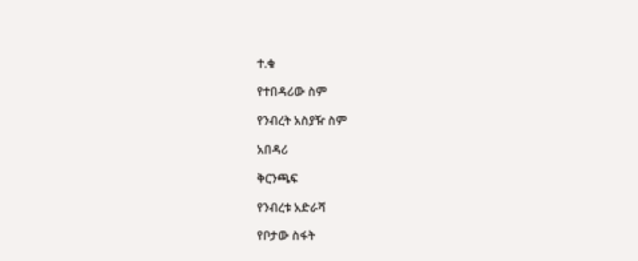ተ.ቁ

የተበዳሪው ስም

የንብረት አስያዥ ስም

አበዳሪ

ቅርንጫፍ

የንብረቱ አድራሻ

የቦታው ስፋት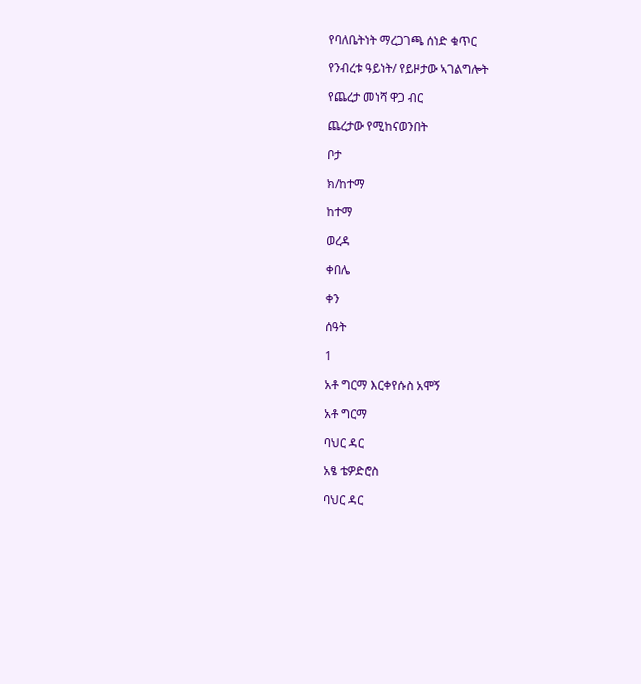የባለቤትነት ማረጋገጫ ሰነድ ቁጥር

የንብረቱ ዓይነት/ የይዞታው ኣገልግሎት

የጨረታ መነሻ ዋጋ ብር

ጨረታው የሚከናወንበት

ቦታ

ክ/ከተማ

ከተማ

ወረዳ

ቀበሌ

ቀን

ሰዓት

1

አቶ ግርማ እርቀየሱስ አሞኝ

አቶ ግርማ

ባህር ዳር

አፄ ቴዎድሮስ

ባህር ዳር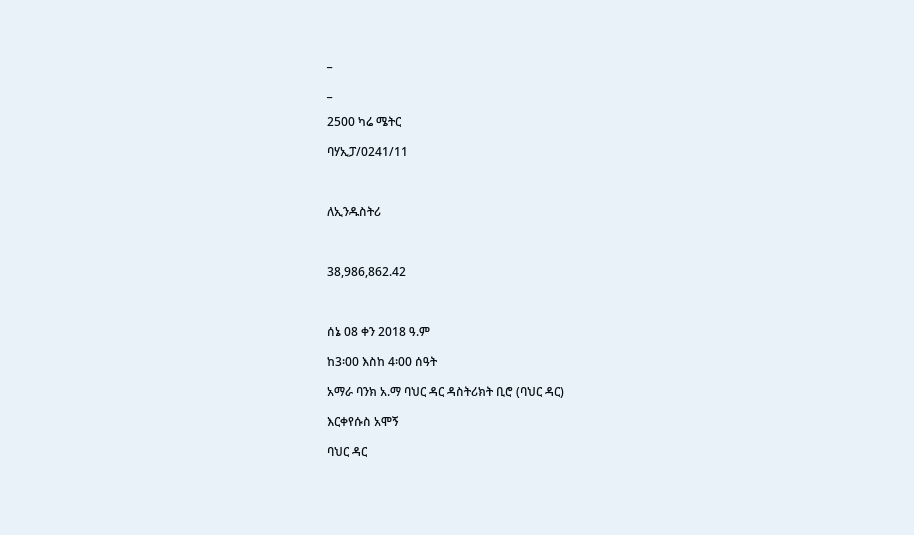_

_

2500 ካሬ ሜትር

ባሃኢፓ/0241/11



ለኢንዱስትሪ



38,986,862.42



ሰኔ 08 ቀን 2018 ዓ.ም

ከ3፡00 እስከ 4፡00 ሰዓት

አማራ ባንክ አ.ማ ባህር ዳር ዳስትሪክት ቢሮ (ባህር ዳር)

እርቀየሱስ አሞኝ

ባህር ዳር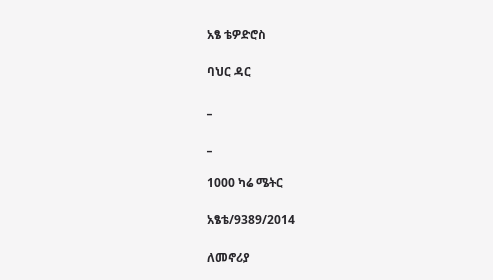አፄ ቴዎድሮስ

ባህር ዳር

_

_

1000 ካሬ ሜትር

አፄቴ/9389/2014

ለመኖሪያ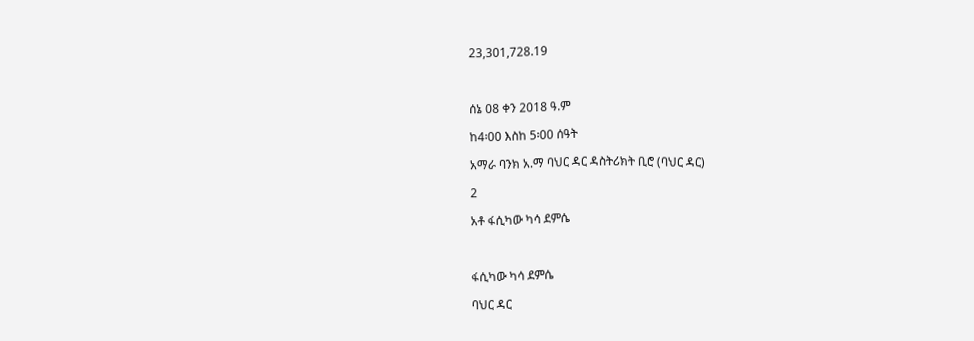23,301,728.19



ሰኔ 08 ቀን 2018 ዓ.ም

ከ4፡00 እስከ 5፡00 ሰዓት

አማራ ባንክ አ.ማ ባህር ዳር ዳስትሪክት ቢሮ (ባህር ዳር)

2

አቶ ፋሲካው ካሳ ደምሴ



ፋሲካው ካሳ ደምሴ

ባህር ዳር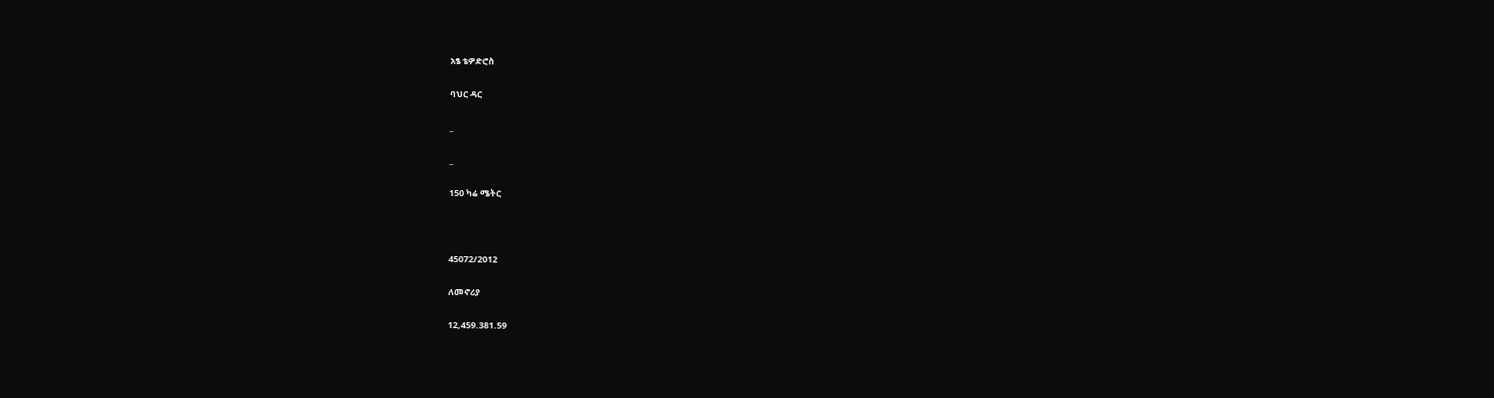አፄ ቴዎድሮስ

ባህር ዳር

_

_

150 ካሬ ሜትር



45072/2012

ለመኖሪያ

12,459.381.59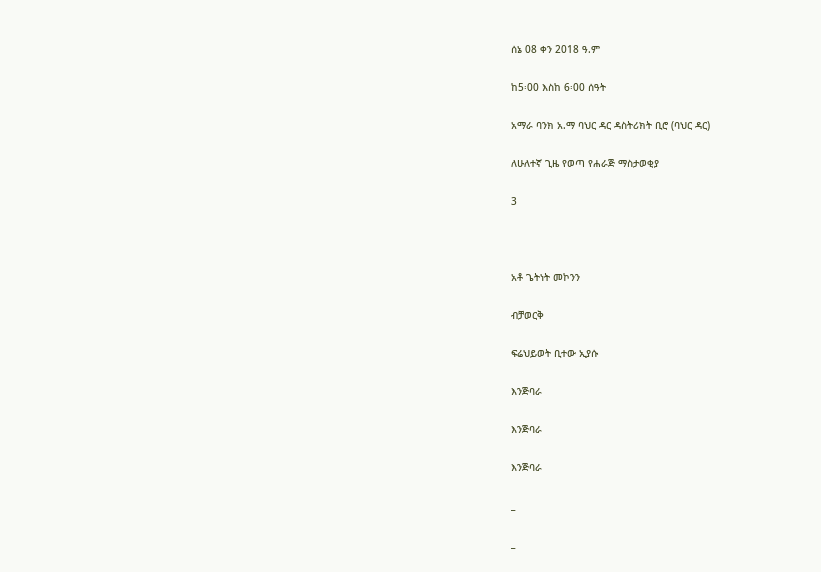ሰኔ 08 ቀን 2018 ዓ.ም

ከ5፡00 እስከ 6፡00 ሰዓት

አማራ ባንክ አ.ማ ባህር ዳር ዳስትሪክት ቢሮ (ባህር ዳር)

ለሁለተኛ ጊዜ የወጣ የሐራጅ ማስታወቂያ

3



አቶ ጌትነት መኮንን

ብቻወርቅ

ፍሬህይወት ቢተው ኢያሱ

እንጅባራ

እንጅባራ

እንጅባራ

_

_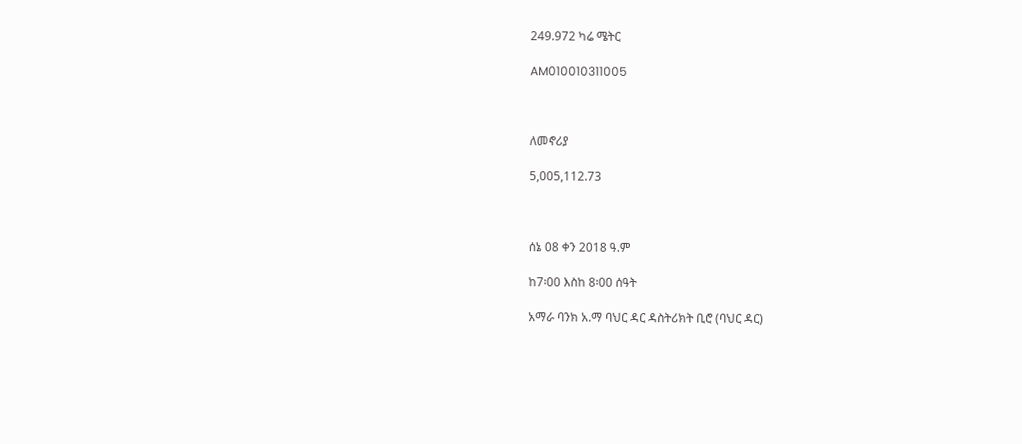249.972 ካሬ ሜትር

AM010010311005



ለመኖሪያ

5,005,112.73



ሰኔ 08 ቀን 2018 ዓ.ም

ከ7፡00 እስከ 8፡00 ሰዓት

አማራ ባንክ አ.ማ ባህር ዳር ዳስትሪክት ቢሮ (ባህር ዳር)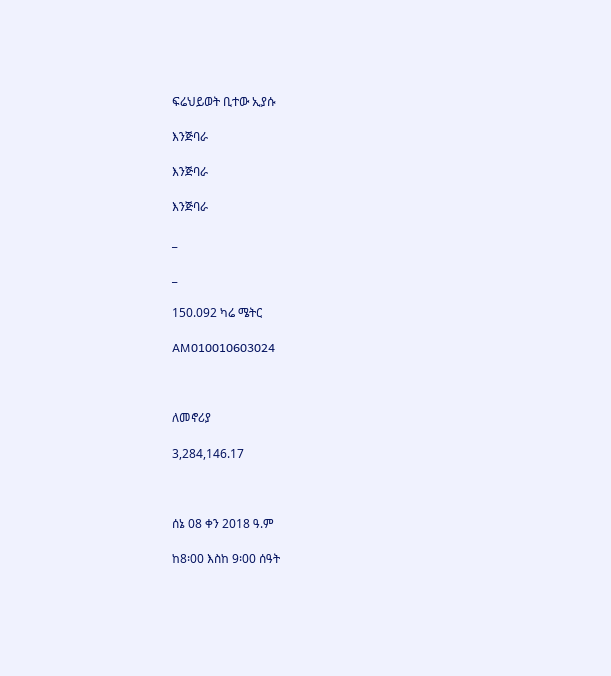ፍሬህይወት ቢተው ኢያሱ

እንጅባራ

እንጅባራ

እንጅባራ

_

_

150.092 ካሬ ሜትር

AM010010603024



ለመኖሪያ

3,284,146.17



ሰኔ 08 ቀን 2018 ዓ.ም

ከ8፡00 እስከ 9፡00 ሰዓት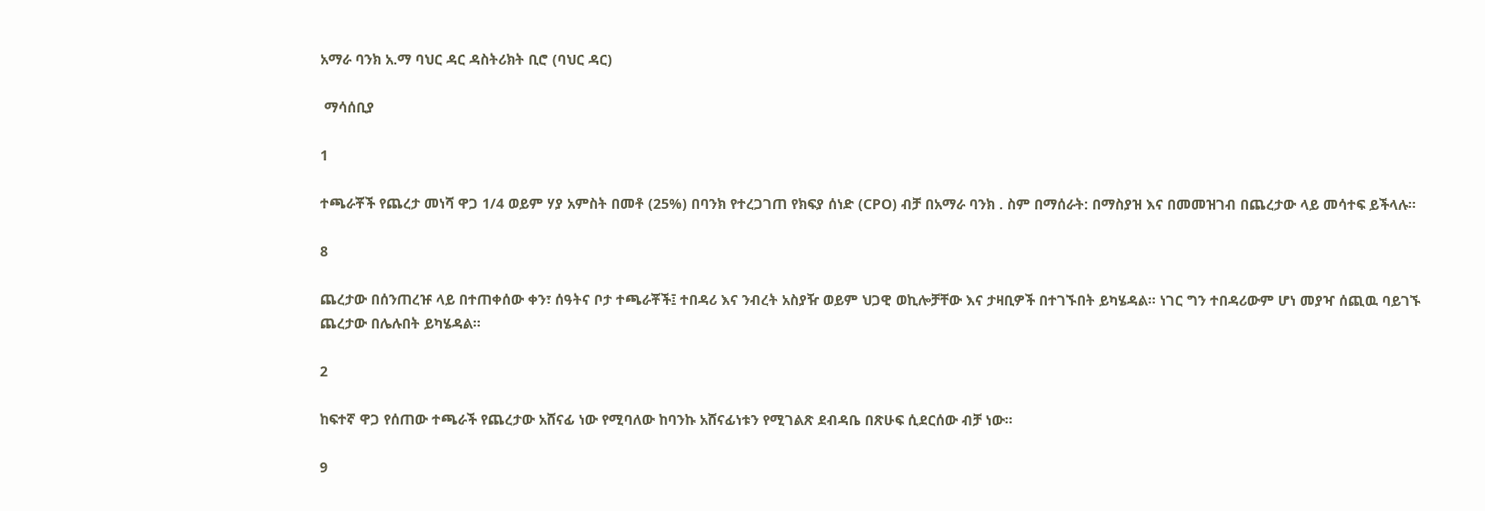አማራ ባንክ አ.ማ ባህር ዳር ዳስትሪክት ቢሮ (ባህር ዳር)

 ማሳሰቢያ

1

ተጫራቾች የጨረታ መነሻ ዋጋ 1/4 ወይም ሃያ አምስት በመቶ (25%) በባንክ የተረጋገጠ የክፍያ ሰነድ (CPO) ብቻ በአማራ ባንክ . ስም በማሰራት: በማስያዝ እና በመመዝገብ በጨረታው ላይ መሳተፍ ይችላሉ።

8

ጨረታው በሰንጠረዡ ላይ በተጠቀሰው ቀን፣ ሰዓትና ቦታ ተጫራቾች፤ ተበዳሪ እና ንብረት አስያዥ ወይም ህጋዊ ወኪሎቻቸው እና ታዛቢዎች በተገኙበት ይካሄዳል። ነገር ግን ተበዳሪውም ሆነ መያዣ ሰጪዉ ባይገኙ ጨረታው በሌሉበት ይካሄዳል።

2

ከፍተኛ ዋጋ የሰጠው ተጫራች የጨረታው አሸናፊ ነው የሚባለው ከባንኩ አሸናፊነቱን የሚገልጽ ደብዳቤ በጽሁፍ ሲደርሰው ብቻ ነው።

9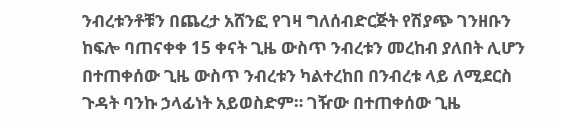ንብረቱንቶቹን በጨረታ አሸንፎ የገዛ ግለሰብድርጅት የሽያጭ ገንዘቡን ከፍሎ ባጠናቀቀ 15 ቀናት ጊዜ ውስጥ ንብረቱን መረከብ ያለበት ሊሆን በተጠቀሰው ጊዜ ውስጥ ንብረቱን ካልተረከበ በንብረቱ ላይ ለሚደርስ ጉዳት ባንኩ ኃላፊነት አይወስድም። ገዥው በተጠቀሰው ጊዜ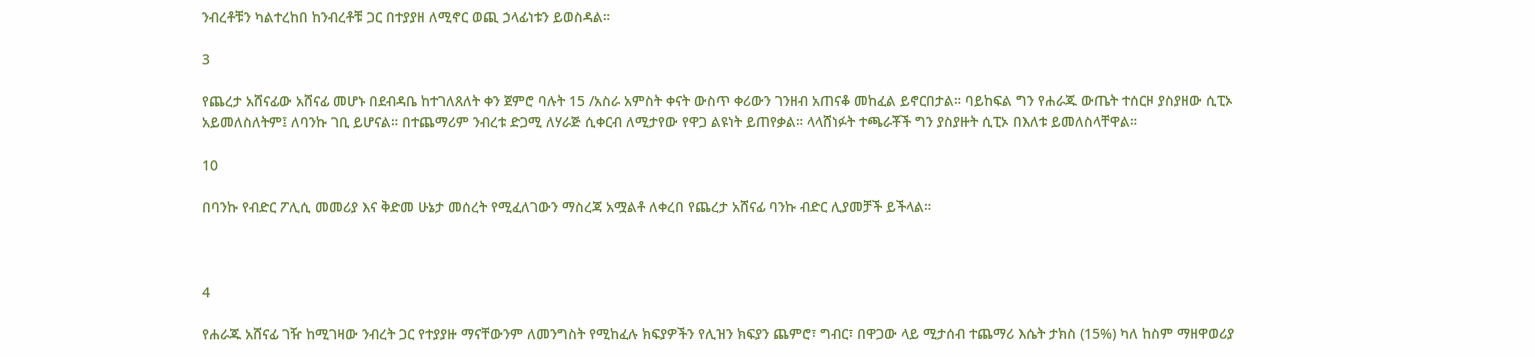ንብረቶቹን ካልተረከበ ከንብረቶቹ ጋር በተያያዘ ለሚኖር ወጪ ኃላፊነቱን ይወስዳል።

3

የጨረታ አሸናፊው አሸናፊ መሆኑ በደብዳቤ ከተገለጸለት ቀን ጀምሮ ባሉት 15 /አስራ አምስት ቀናት ውስጥ ቀሪውን ገንዘብ አጠናቆ መከፈል ይኖርበታል። ባይከፍል ግን የሐራጁ ውጤት ተሰርዞ ያስያዘው ሲፒኦ አይመለስለትም፤ ለባንኩ ገቢ ይሆናል። በተጨማሪም ንብረቱ ድጋሚ ለሃራጅ ሲቀርብ ለሚታየው የዋጋ ልዩነት ይጠየቃል። ላላሸነፉት ተጫራቾች ግን ያስያዙት ሲፒኦ በእለቱ ይመለስላቸዋል።

10

በባንኩ የብድር ፖሊሲ መመሪያ እና ቅድመ ሁኔታ መሰረት የሚፈለገውን ማስረጃ አሟልቶ ለቀረበ የጨረታ አሸናፊ ባንኩ ብድር ሊያመቻች ይችላል።



4

የሐራጁ አሸናፊ ገዥ ከሚገዛው ንብረት ጋር የተያያዙ ማናቸውንም ለመንግስት የሚከፈሉ ክፍያዎችን የሊዝን ክፍያን ጨምሮ፣ ግብር፣ በዋጋው ላይ ሚታሰብ ተጨማሪ እሴት ታክስ (15%) ካለ ከስም ማዘዋወሪያ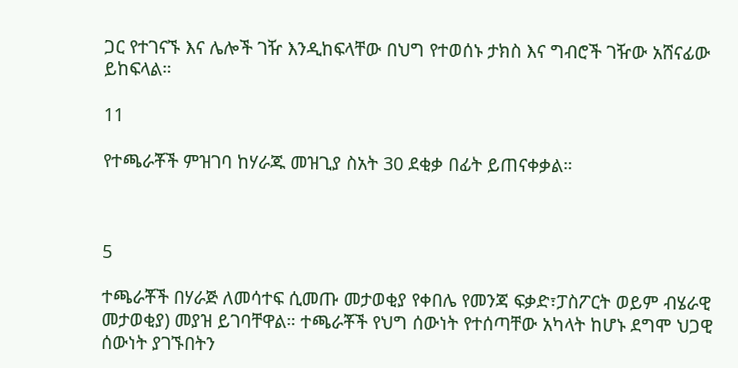ጋር የተገናኙ እና ሌሎች ገዥ እንዲከፍላቸው በህግ የተወሰኑ ታክስ እና ግብሮች ገዥው አሸናፊው ይከፍላል።

11

የተጫራቾች ምዝገባ ከሃራጁ መዝጊያ ስአት 30 ደቂቃ በፊት ይጠናቀቃል።



5

ተጫራቾች በሃራጅ ለመሳተፍ ሲመጡ መታወቂያ የቀበሌ የመንጃ ፍቃድ፣ፓስፖርት ወይም ብሄራዊ  መታወቂያ) መያዝ ይገባቸዋል። ተጫራቾች የህግ ሰውነት የተሰጣቸው አካላት ከሆኑ ደግሞ ህጋዊ ሰውነት ያገኙበትን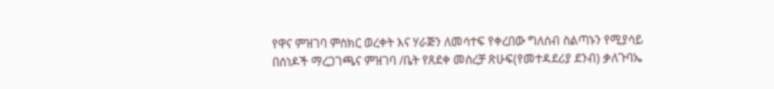የዋና ምዝገባ ምስክር ወረቀት እና ሃራጅን ለመሳተፍ የቀረበው ግለሰብ ስልጣኑን የሚያሳይ በሰነዶች ማረጋገጫና ምዝገባ /ቤት የጸደቀ መስረቻ ጽሁፍ(የመተዳደሪያ ደንብ) ቃለጉባኤ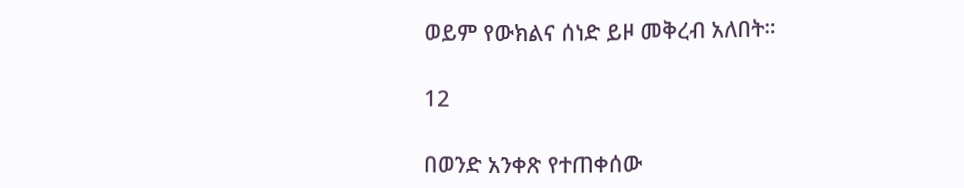ወይም የውክልና ሰነድ ይዞ መቅረብ አለበት።

12

በወንድ አንቀጽ የተጠቀሰው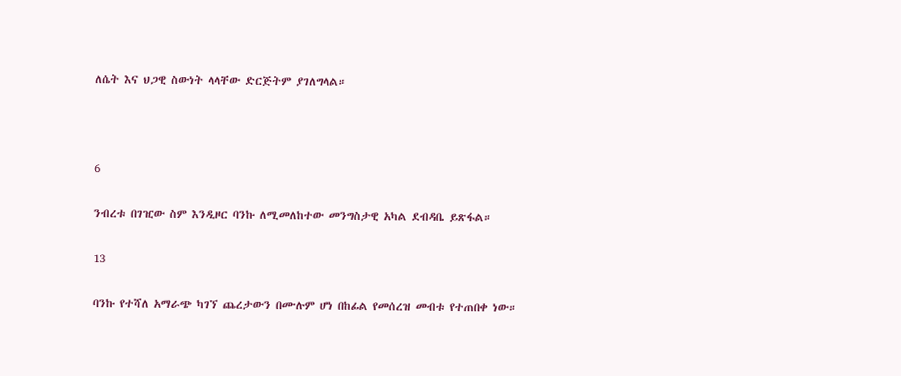ለሴት እና ህጋዊ ስውነት ላላቸው ድርጅትም ያገለግላል።



6

ንብረቱ በገዢው ስም እንዲዞር ባንኩ ለሚመለከተው መንግስታዊ አካል ደብዳቤ ይጽፋል።

13

ባንኩ የተሻለ አማራጭ ካገኘ ጨረታውን በሙሉም ሆነ በከፊል የመሰረዝ መብቱ የተጠበቀ ነው።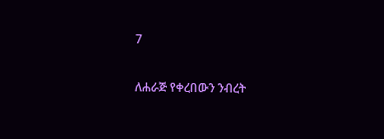7

ለሐራጅ የቀረበውን ንብረት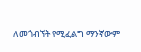ለመጎብኘት የሚፈልግ ማንኛውም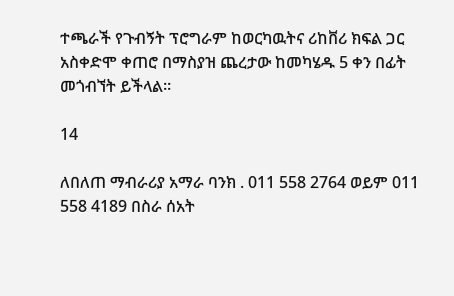ተጫራች የጉብኝት ፕሮግራም ከወርካዉትና ሪከቨሪ ክፍል ጋር አስቀድሞ ቀጠሮ በማስያዝ ጨረታው ከመካሄዱ 5 ቀን በፊት መጎብኘት ይችላል።

14

ለበለጠ ማብራሪያ አማራ ባንክ . 011 558 2764 ወይም 011 558 4189 በስራ ሰአት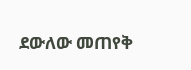ደውለው መጠየቅ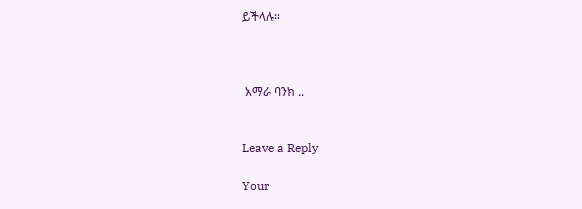ይችላሉ።



 አማራ ባንክ ..


Leave a Reply

Your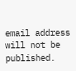email address will not be published.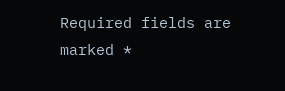Required fields are marked *